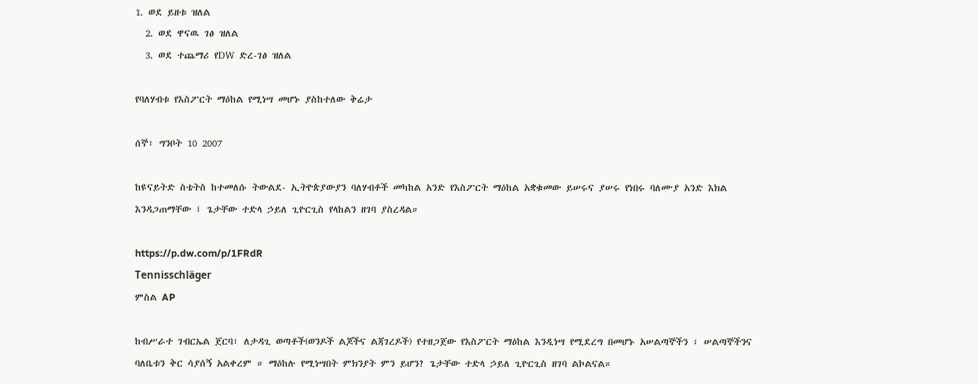1. ወደ ይዘቱ ዝለል
  2. ወደ ዋናዉ ገፅ ዝለል
  3. ወደ ተጨማሪ የDW ድረ-ገፅ ዝለል

የባለሃብቱ የእስፖርት ማዕከል የሚነሣ መሆኑ ያስከተለው ቅሬታ

ሰኞ፣ ግንቦት 10 2007

ከዩናይትድ ስቴትስ ከተመለሱ ትውልደ- ኢትዮጵያውያን ባለሃብቶች መካከል አንድ የእስፖርት ማዕከል አቋቁመው ይሠሩና ያሠሩ የነበሩ ባለሙያ አንድ እክል እንዳጋጠማቸው ፤ ጌታቸው ተድላ ኃይለ ጊዮርጊስ የላከልን ዘገባ ያስረዳል።

https://p.dw.com/p/1FRdR
Tennisschläger
ምስል AP

ከብሥራተ ገብርኤል ጀርባ፣ ለታዳጊ ወጣቶች(ወንዶች ልጆችና ልጃገረዶች) የተዘጋጀው የእስፖርት ማዕከል እንዲነሣ የሚደረግ በመሆኑ አሠልጣኞችን ፣ ሠልጣኞችንና ባለቤቱን ቅር ሳያሰኝ አልቀረም ። ማዕከሉ የሚነሣበት ምክንያት ምን ይሆን? ጌታቸው ተድላ ኃይለ ጊዮርጊስ ዘገባ ልኮልናል።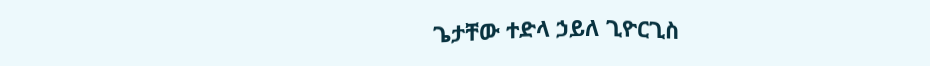ጌታቸው ተድላ ኃይለ ጊዮርጊስ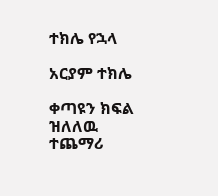ተክሌ የኋላ

አርያም ተክሌ

ቀጣዩን ክፍል ዝለለዉ ተጨማሪ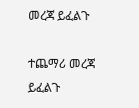መረጃ ይፈልጉ

ተጨማሪ መረጃ ይፈልጉ